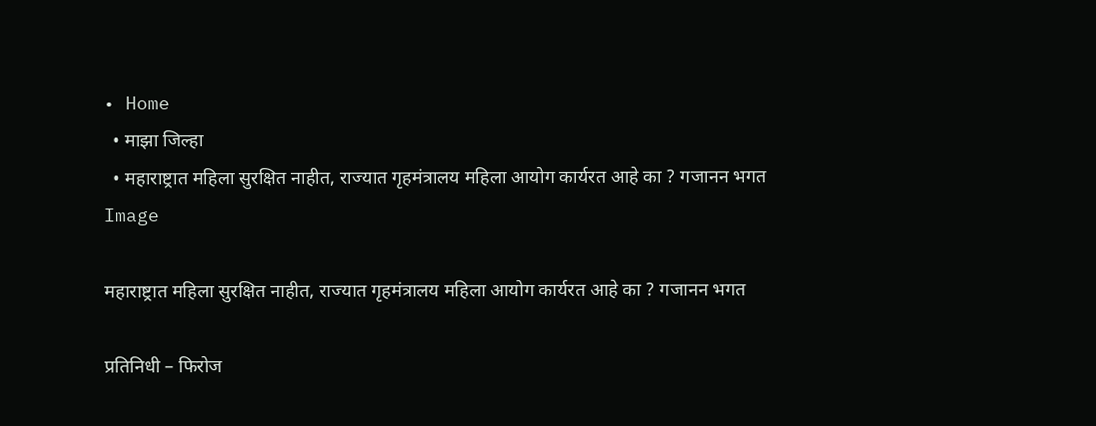• Home
  • माझा जिल्हा
  • महाराष्ट्रात महिला सुरक्षित नाहीत, राज्यात गृहमंत्रालय महिला आयोग कार्यरत आहे का ? गजानन भगत
Image

महाराष्ट्रात महिला सुरक्षित नाहीत, राज्यात गृहमंत्रालय महिला आयोग कार्यरत आहे का ? गजानन भगत

प्रतिनिधी – फिरोज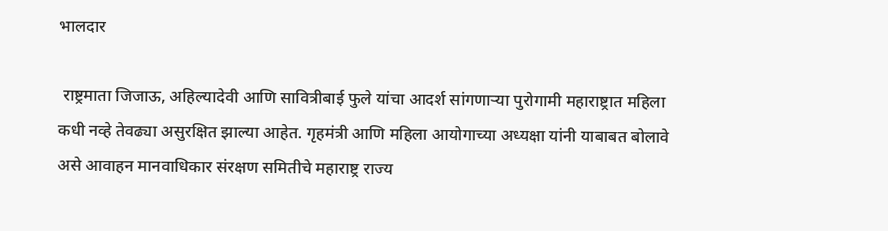भालदार

 राष्ट्रमाता जिजाऊ, अहिल्यादेवी आणि सावित्रीबाई फुले यांचा आदर्श सांगणाऱ्या पुरोगामी महाराष्ट्रात महिला कधी नव्हे तेवढ्या असुरक्षित झाल्या आहेत. गृहमंत्री आणि महिला आयोगाच्या अध्यक्षा यांनी याबाबत बोलावे असे आवाहन मानवाधिकार संरक्षण समितीचे महाराष्ट्र राज्य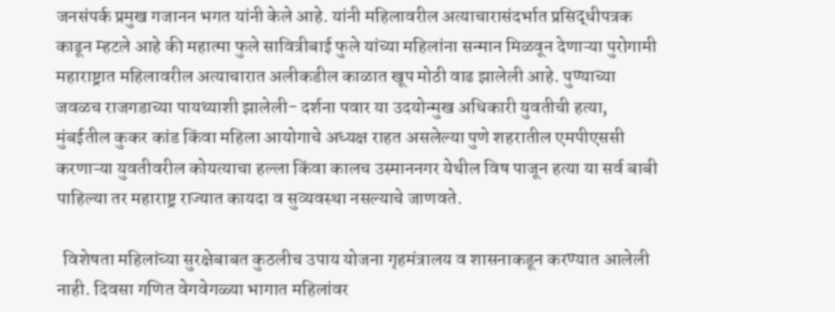जनसंपर्क प्रमुख गजानन भगत यांनी केले आहे. यांनी महिलावरील अत्याचारासंदर्भात प्रसिद्धीपत्रक काढून म्हटले आहे की महात्मा फुले सावित्रीबाई फुले यांच्या महिलांना सन्मान मिळवून देणाऱ्या पुरोगामी महाराष्ट्रात महिलावरील अत्याचारात अलीकडील काळात खूप मोठी वाढ झालेली आहे. पुण्याच्या जवळच राजगडाच्या पायथ्याशी झालेली- दर्शना पवार या उदयोन्मुख अधिकारी युवतीची हत्या, मुंबईतील कुकर कांड किंवा महिला आयोगाचे अध्यक्ष राहत असलेल्या पुणे शहरातील एमपीएससी करणाऱ्या युवतीवरील कोयत्याचा हल्ला किंवा कालच उस्माननगर येथील विष पाजून हत्या या सर्व बाबी पाहिल्या तर महाराष्ट्र राज्यात कायदा व सुव्यवस्था नसल्याचे जाणवते.

  विशेषता महिलांच्या सुरक्षेबाबत कुठलीच उपाय योजना गृहमंत्रालय व शासनाकडून करण्यात आलेली नाही. दिवसा गणित वेगवेगळ्या भागात महिलांवर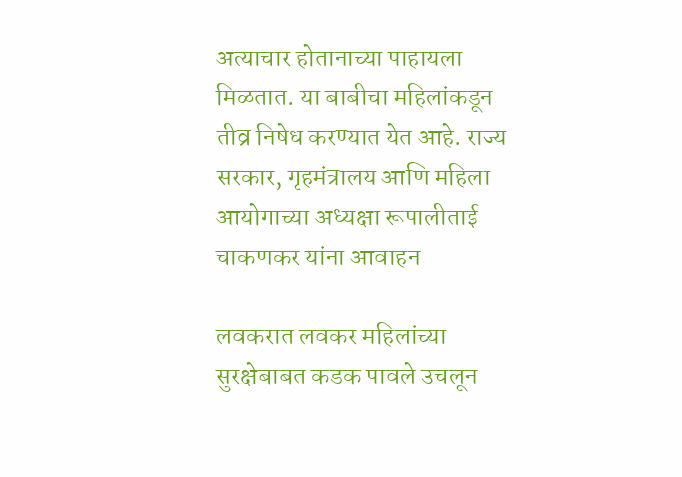अत्याचार होतानाच्या पाहायला मिळतात. या बाबीचा महिलांकडून तीव्र निषेध करण्यात येत आहे. राज्य सरकार, गृहमंत्रालय आणि महिला आयोगाच्या अध्यक्षा रूपालीताई चाकणकर यांना आवाहन

लवकरात लवकर महिलांच्या सुरक्षेबाबत कडक पावले उचलून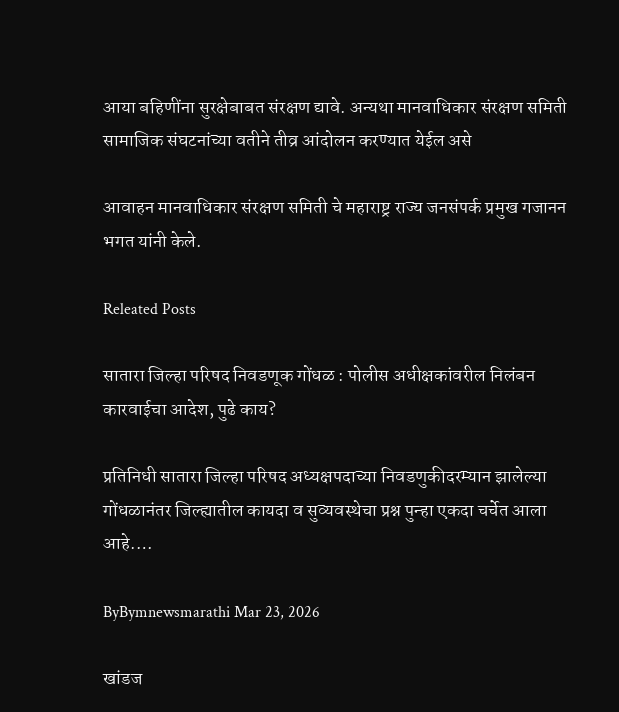आया बहिणींना सुरक्षेबाबत संरक्षण द्यावे. अन्यथा मानवाधिकार संरक्षण समिती सामाजिक संघटनांच्या वतीने तीव्र आंदोलन करण्यात येईल असे

आवाहन मानवाधिकार संरक्षण समिती चे महाराष्ट्र राज्य जनसंपर्क प्रमुख गजानन भगत यांनी केले.

Releated Posts

सातारा जिल्हा परिषद निवडणूक गोंधळ : पोलीस अधीक्षकांवरील निलंबन कारवाईचा आदेश, पुढे काय?

प्रतिनिधी सातारा जिल्हा परिषद अध्यक्षपदाच्या निवडणुकीदरम्यान झालेल्या गोंधळानंतर जिल्ह्यातील कायदा व सुव्यवस्थेचा प्रश्न पुन्हा एकदा चर्चेत आला आहे.…

ByBymnewsmarathi Mar 23, 2026

खांडज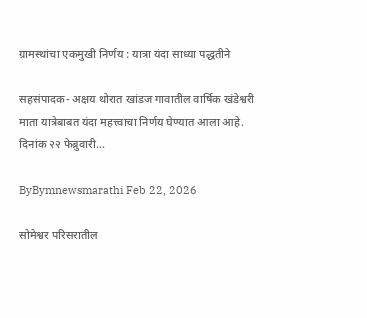ग्रामस्थांचा एकमुखी निर्णय : यात्रा यंदा साध्या पद्धतीने

सहसंपादक- अक्षय थोरात खांडज गावातील वार्षिक खंडेश्वरी माता यात्रेबाबत यंदा महत्त्वाचा निर्णय घेण्यात आला आहे. दिनांक २२ फेब्रुवारी…

ByBymnewsmarathi Feb 22, 2026

सोमेश्वर परिसरातील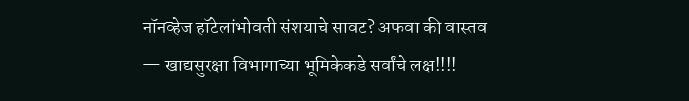नॉनव्हेज हॉटेलांभोवती संशयाचे सावट? अफवा की वास्तव — खाद्यसुरक्षा विभागाच्या भूमिकेकडे सर्वांचे लक्ष!!!!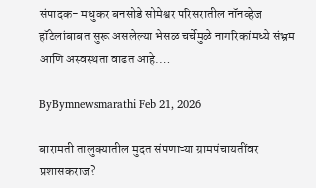संपादक- मधुकर बनसोडे सोमेश्वर परिसरातील नॉनव्हेज हॉटेलांबाबत सुरू असलेल्या भेसळ चर्चेमुळे नागरिकांमध्ये संभ्रम आणि अस्वस्थता वाढत आहे.…

ByBymnewsmarathi Feb 21, 2026

बारामती तालुक्यातील मुदत संपणाऱ्या ग्रामपंचायतींवर प्रशासकराज?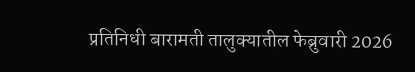प्रतिनिधी बारामती तालुक्यातील फेब्रुवारी 2026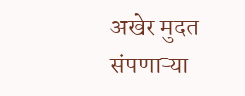अखेर मुदत संपणाऱ्या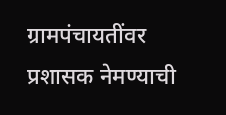ग्रामपंचायतींवर प्रशासक नेमण्याची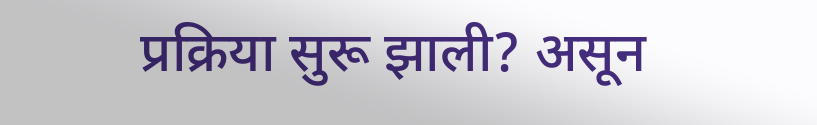प्रक्रिया सुरू झाली? असून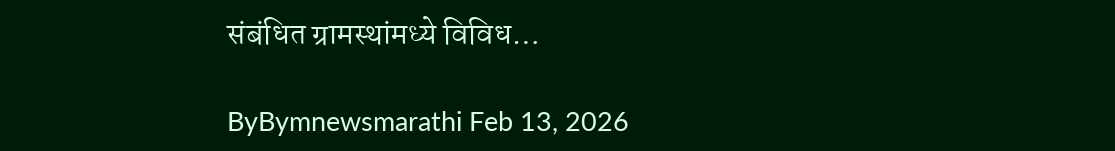संबंधित ग्रामस्थांमध्ये विविध…

ByBymnewsmarathi Feb 13, 2026